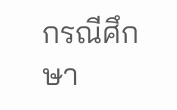กรณีศึกษา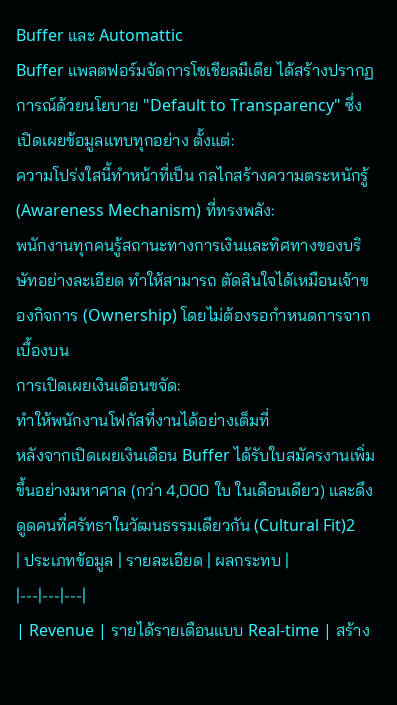Buffer และ Automattic
Buffer แพลตฟอร์มจัดการโซเชียลมีเดีย ได้สร้างปรากฏการณ์ด้วยนโยบาย "Default to Transparency" ซึ่งเปิดเผยข้อมูลแทบทุกอย่าง ตั้งแต่:
ความโปร่งใสนี้ทำหน้าที่เป็น กลไกสร้างความตระหนักรู้ (Awareness Mechanism) ที่ทรงพลัง:
พนักงานทุกคนรู้สถานะทางการเงินและทิศทางของบริษัทอย่างละเอียด ทำให้สามารถ ตัดสินใจได้เหมือนเจ้าของกิจการ (Ownership) โดยไม่ต้องรอกำหนดการจากเบื้องบน
การเปิดเผยเงินเดือนขจัด:
ทำให้พนักงานโฟกัสที่งานได้อย่างเต็มที่
หลังจากเปิดเผยเงินเดือน Buffer ได้รับใบสมัครงานเพิ่มขึ้นอย่างมหาศาล (กว่า 4,000 ใบ ในเดือนเดียว) และดึงดูดคนที่ศรัทธาในวัฒนธรรมเดียวกัน (Cultural Fit)2
| ประเภทข้อมูล | รายละเอียด | ผลกระทบ |
|---|---|---|
| Revenue | รายได้รายเดือนแบบ Real-time | สร้าง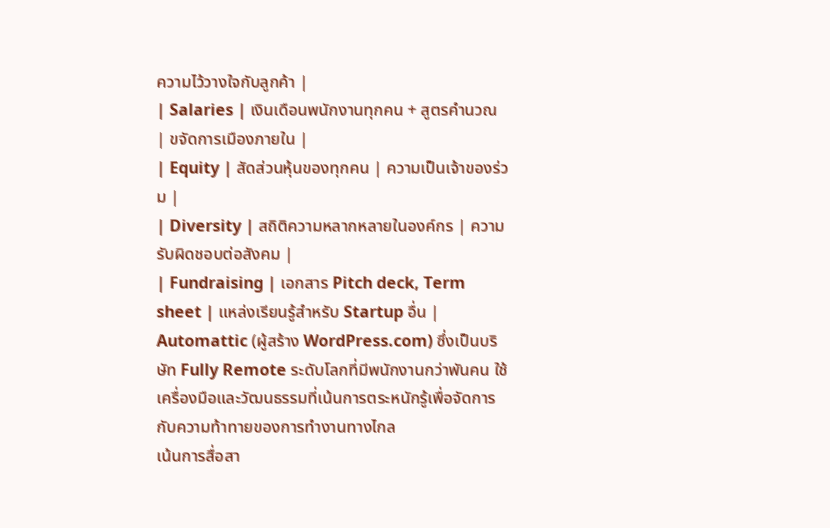ความไว้วางใจกับลูกค้า |
| Salaries | เงินเดือนพนักงานทุกคน + สูตรคำนวณ | ขจัดการเมืองภายใน |
| Equity | สัดส่วนหุ้นของทุกคน | ความเป็นเจ้าของร่วม |
| Diversity | สถิติความหลากหลายในองค์กร | ความรับผิดชอบต่อสังคม |
| Fundraising | เอกสาร Pitch deck, Term sheet | แหล่งเรียนรู้สำหรับ Startup อื่น |
Automattic (ผู้สร้าง WordPress.com) ซึ่งเป็นบริษัท Fully Remote ระดับโลกที่มีพนักงานกว่าพันคน ใช้เครื่องมือและวัฒนธรรมที่เน้นการตระหนักรู้เพื่อจัดการกับความท้าทายของการทำงานทางไกล
เน้นการสื่อสา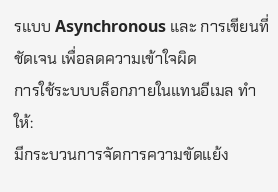รแบบ Asynchronous และ การเขียนที่ชัดเจน เพื่อลดความเข้าใจผิด
การใช้ระบบบล็อกภายในแทนอีเมล ทำให้:
มีกระบวนการจัดการความขัดแย้ง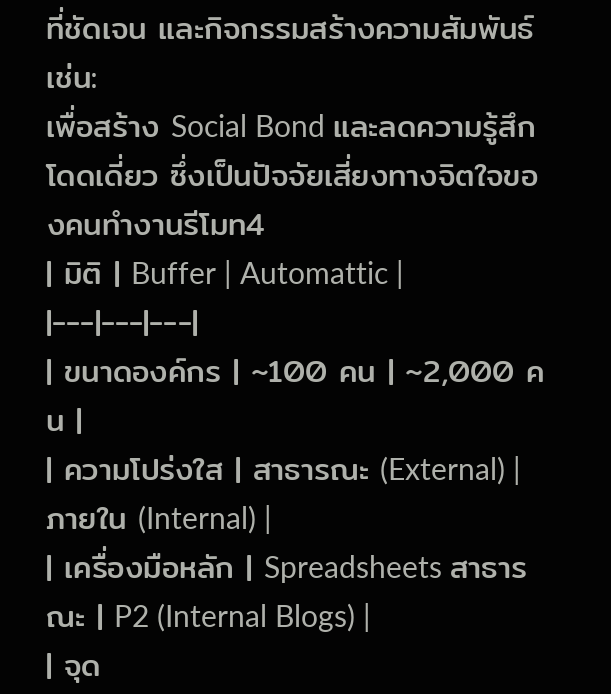ที่ชัดเจน และกิจกรรมสร้างความสัมพันธ์ เช่น:
เพื่อสร้าง Social Bond และลดความรู้สึกโดดเดี่ยว ซึ่งเป็นปัจจัยเสี่ยงทางจิตใจของคนทำงานรีโมท4
| มิติ | Buffer | Automattic |
|---|---|---|
| ขนาดองค์กร | ~100 คน | ~2,000 คน |
| ความโปร่งใส | สาธารณะ (External) | ภายใน (Internal) |
| เครื่องมือหลัก | Spreadsheets สาธารณะ | P2 (Internal Blogs) |
| จุด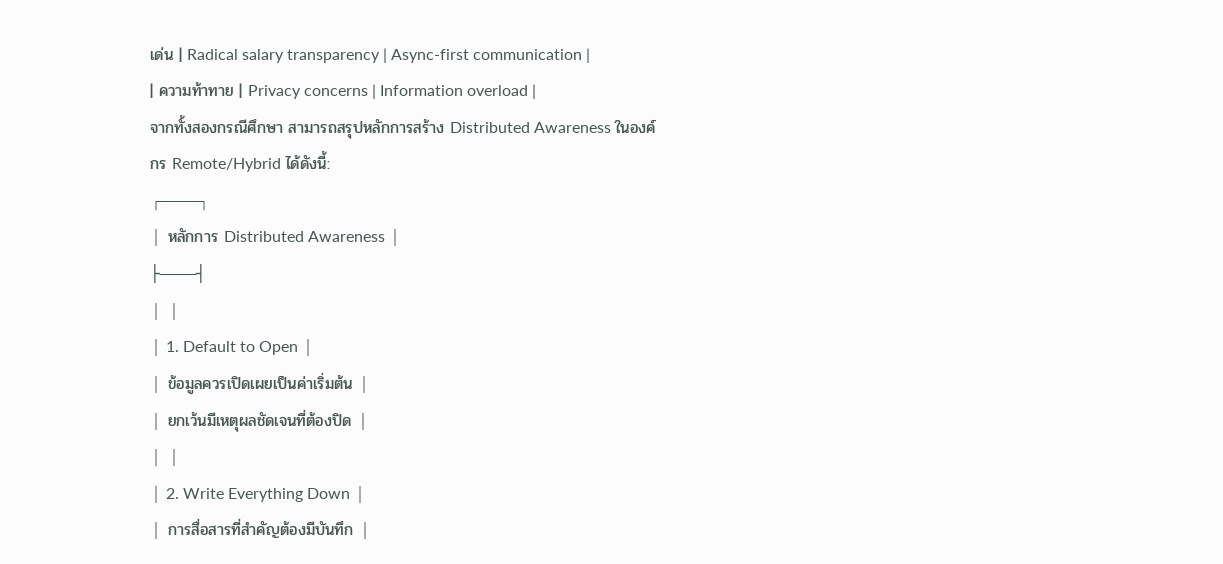เด่น | Radical salary transparency | Async-first communication |
| ความท้าทาย | Privacy concerns | Information overload |
จากทั้งสองกรณีศึกษา สามารถสรุปหลักการสร้าง Distributed Awareness ในองค์กร Remote/Hybrid ได้ดังนี้:
┌───┐
│ หลักการ Distributed Awareness │
├───┤
│ │
│ 1. Default to Open │
│ ข้อมูลควรเปิดเผยเป็นค่าเริ่มต้น │
│ ยกเว้นมีเหตุผลชัดเจนที่ต้องปิด │
│ │
│ 2. Write Everything Down │
│ การสื่อสารที่สำคัญต้องมีบันทึก │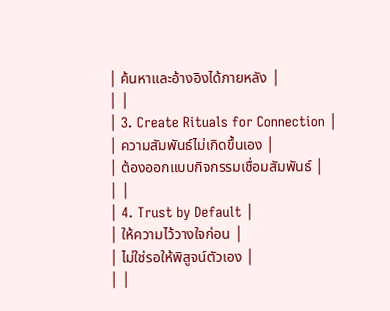│ ค้นหาและอ้างอิงได้ภายหลัง │
│ │
│ 3. Create Rituals for Connection │
│ ความสัมพันธ์ไม่เกิดขึ้นเอง │
│ ต้องออกแบบกิจกรรมเชื่อมสัมพันธ์ │
│ │
│ 4. Trust by Default │
│ ให้ความไว้วางใจก่อน │
│ ไม่ใช่รอให้พิสูจน์ตัวเอง │
│ │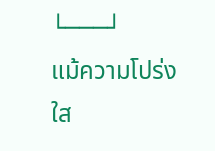└───┘
แม้ความโปร่งใส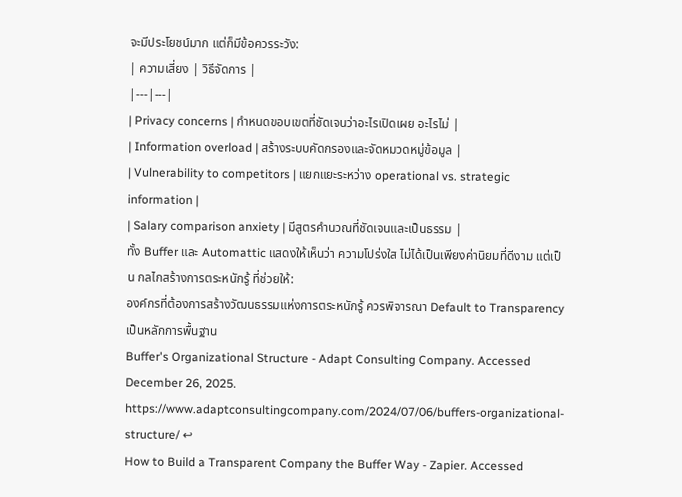จะมีประโยชน์มาก แต่ก็มีข้อควรระวัง:
| ความเสี่ยง | วิธีจัดการ |
|---|---|
| Privacy concerns | กำหนดขอบเขตที่ชัดเจนว่าอะไรเปิดเผย อะไรไม่ |
| Information overload | สร้างระบบคัดกรองและจัดหมวดหมู่ข้อมูล |
| Vulnerability to competitors | แยกแยะระหว่าง operational vs. strategic information |
| Salary comparison anxiety | มีสูตรคำนวณที่ชัดเจนและเป็นธรรม |
ทั้ง Buffer และ Automattic แสดงให้เห็นว่า ความโปร่งใส ไม่ได้เป็นเพียงค่านิยมที่ดีงาม แต่เป็น กลไกสร้างการตระหนักรู้ ที่ช่วยให้:
องค์กรที่ต้องการสร้างวัฒนธรรมแห่งการตระหนักรู้ ควรพิจารณา Default to Transparency เป็นหลักการพื้นฐาน
Buffer's Organizational Structure - Adapt Consulting Company. Accessed December 26, 2025. https://www.adaptconsultingcompany.com/2024/07/06/buffers-organizational-structure/ ↩
How to Build a Transparent Company the Buffer Way - Zapier. Accessed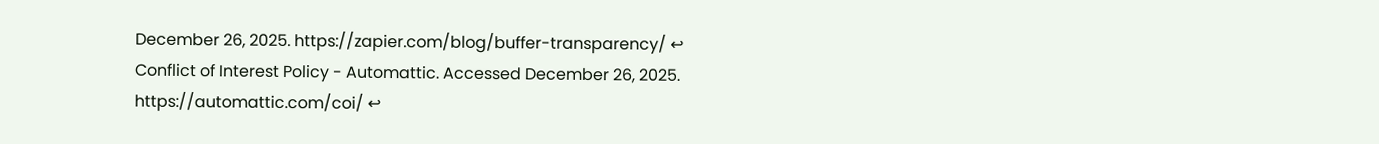December 26, 2025. https://zapier.com/blog/buffer-transparency/ ↩
Conflict of Interest Policy - Automattic. Accessed December 26, 2025. https://automattic.com/coi/ ↩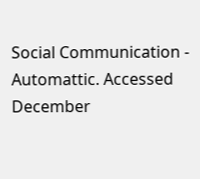Social Communication - Automattic. Accessed December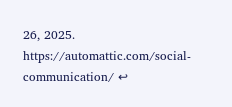26, 2025. https://automattic.com/social-communication/ ↩